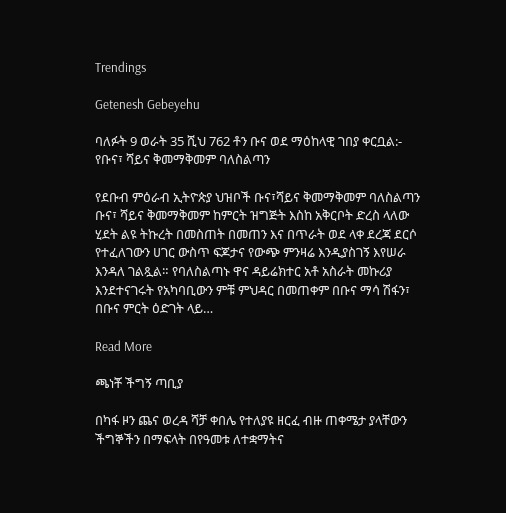Trendings

Getenesh Gebeyehu

ባለፉት 9 ወራት 35 ሺህ 762 ቶን ቡና ወደ ማዕከላዊ ገበያ ቀርቧል:- የቡና፣ ሻይና ቅመማቅመም ባለስልጣን

የደቡብ ምዕራብ ኢትዮጵያ ህዝቦች ቡና፣ሻይና ቅመማቅመም ባለስልጣን ቡና፣ ሻይና ቅመማቅመም ከምርት ዝግጅት እስከ አቅርቦት ድረስ ላለው ሂደት ልዩ ትኩረት በመስጠት በመጠን እና በጥራት ወደ ላቀ ደረጃ ደርሶ የተፈለገውን ሀገር ውስጥ ፍጆታና የውጭ ምንዛሬ እንዲያስገኝ እየሠራ እንዳለ ገልጿል። የባለስልጣኑ ዋና ዳይሬክተር አቶ አስራት መኩሪያ እንደተናገሩት የአካባቢውን ምቹ ምህዳር በመጠቀም በቡና ማሳ ሽፋን፣ በቡና ምርት ዕድገት ላይ…

Read More

ጫነቾ ችግኝ ጣቢያ

በካፋ ዞን ጨና ወረዳ ሻቻ ቀበሌ የተለያዩ ዘርፈ ብዙ ጠቀሜታ ያላቸውን ችግኞችን በማፍላት በየዓመቱ ለተቋማትና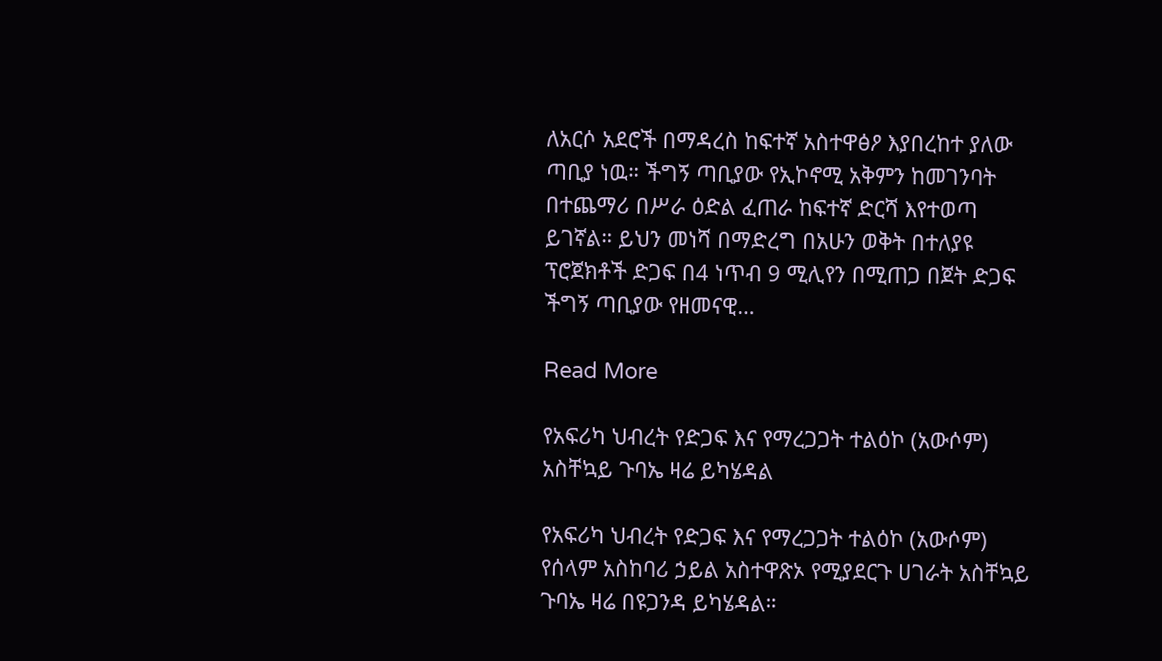ለአርሶ አደሮች በማዳረስ ከፍተኛ አስተዋፅዖ እያበረከተ ያለው ጣቢያ ነዉ። ችግኝ ጣቢያው የኢኮኖሚ አቅምን ከመገንባት በተጨማሪ በሥራ ዕድል ፈጠራ ከፍተኛ ድርሻ እየተወጣ ይገኛል። ይህን መነሻ በማድረግ በአሁን ወቅት በተለያዩ ፕሮጀክቶች ድጋፍ በ4 ነጥብ 9 ሚሊየን በሚጠጋ በጀት ድጋፍ ችግኝ ጣቢያው የዘመናዊ…

Read More

የአፍሪካ ህብረት የድጋፍ እና የማረጋጋት ተልዕኮ (አውሶም) አስቸኳይ ጉባኤ ዛሬ ይካሄዳል

የአፍሪካ ህብረት የድጋፍ እና የማረጋጋት ተልዕኮ (አውሶም) የሰላም አስከባሪ ኃይል አስተዋጽኦ የሚያደርጉ ሀገራት አስቸኳይ ጉባኤ ዛሬ በዩጋንዳ ይካሄዳል።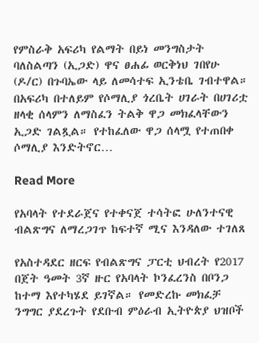የምስራቅ አፍሪካ የልማት በይነ መንግስታት ባለስልጣን (ኢጋድ) ዋና ፀሐፊ ወርቅነህ ገበየሁ (ዶ/ር) በጉባኤው ላይ ለመሳተፍ ኢንቴቤ ገብተዋል። በአፍሪካ በተለይም የሶማሊያ ጎረቤት ሀገራት በሀገሪቷ ዘላቂ ሰላምን ለማስፈን ትልቅ ዋጋ መክፈላቸውን ኢጋድ ገልጿል። የተከፈለው ዋጋ ሰላሟ የተጠበቀ ሶማሊያ እንድትኖር…

Read More

የአባላት የተደራጀና የተቀናጀ ተሳትፎ ሁለንተናዊ ብልጽግና ለማረጋገጥ ከፍተኛ ሚና እንዳለው ተገለጸ

የአስተዳደር ዘርፍ የብልጽግና ፓርቲ ህብረት የ2017 በጀት ዓመት 3ኛ ዙር የአባላት ኮንፈረንስ በቦንጋ ከተማ እየተካሄደ ይገኛል። የመድረኩ መክፈቻ ንግግር ያደረጉት የደቡብ ምዕራብ ኢትዮጵያ ህዝቦች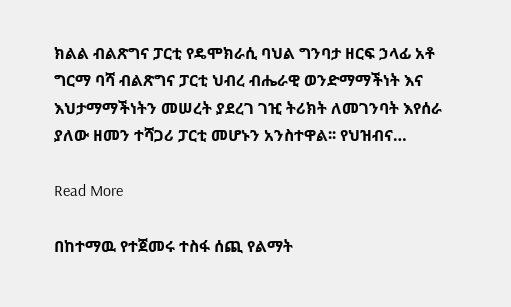ክልል ብልጽግና ፓርቲ የዴሞክራሲ ባህል ግንባታ ዘርፍ ኃላፊ አቶ ግርማ ባሻ ብልጽግና ፓርቲ ህብረ ብሔራዊ ወንድማማችነት እና እህታማማችነትን መሠረት ያደረገ ገዢ ትሪክት ለመገንባት እየሰራ ያለው ዘመን ተሻጋሪ ፓርቲ መሆኑን አንስተዋል፡፡ የህዝብና…

Read More

በከተማዉ የተጀመሩ ተስፋ ሰጪ የልማት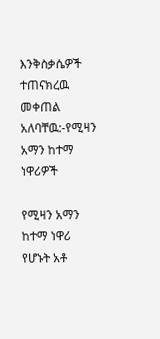እንቅስቃሴዎች ተጠናክረዉ መቀጠል አለባቸዉ:-የሚዛን አማን ከተማ ነዋሪዎች

የሚዛን አማን ከተማ ነዋሪ የሆኑት አቶ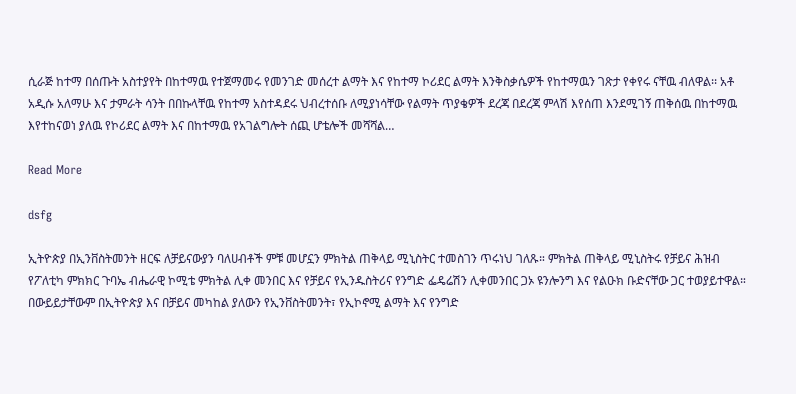ሲራጅ ከተማ በሰጡት አስተያየት በከተማዉ የተጀማመሩ የመንገድ መሰረተ ልማት እና የከተማ ኮሪደር ልማት እንቅስቃሴዎች የከተማዉን ገጽታ የቀየሩ ናቸዉ ብለዋል፡፡ አቶ አዲሱ አለማሁ እና ታምራት ሳንት በበኩላቸዉ የከተማ አስተዳደሩ ህብረተሰቡ ለሚያነሳቸው የልማት ጥያቄዎች ደረጃ በደረጃ ምላሽ እየሰጠ እንደሚገኝ ጠቅሰዉ በከተማዉ እየተከናወነ ያለዉ የኮሪደር ልማት እና በከተማዉ የአገልግሎት ሰጪ ሆቴሎች መሻሻል…

Read More

dsfg

ኢትዮጵያ በኢንቨስትመንት ዘርፍ ለቻይናውያን ባለሀብቶች ምቹ መሆኗን ምክትል ጠቅላይ ሚኒስትር ተመስገን ጥሩነህ ገለጹ። ምክትል ጠቅላይ ሚኒስትሩ የቻይና ሕዝብ የፖለቲካ ምክክር ጉባኤ ብሔራዊ ኮሚቴ ምክትል ሊቀ መንበር እና የቻይና የኢንዱስትሪና የንግድ ፌዴሬሽን ሊቀመንበር ጋኦ ዩንሎንግ እና የልዑክ ቡድናቸው ጋር ተወያይተዋል። በውይይታቸውም በኢትዮጵያ እና በቻይና መካከል ያለውን የኢንቨስትመንት፣ የኢኮኖሚ ልማት እና የንግድ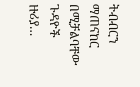ትብብርን ማጠናከር በሚቻልባቸው ጉዳዮች ዙሪያ…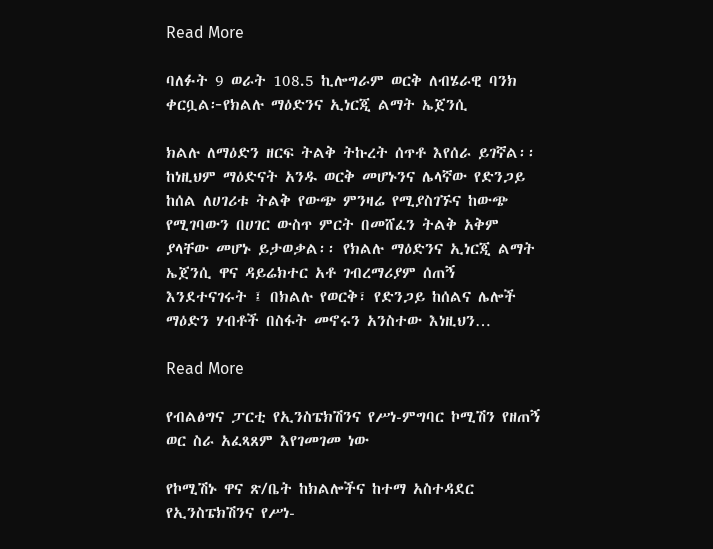Read More

ባለፉት 9 ወራት 108.5 ኪሎግራም ወርቅ ለብሄራዊ ባንክ ቀርቧል፦የክልሉ ማዕድንና ኢነርጂ ልማት ኤጀንሲ

ክልሉ ለማዕድን ዘርፍ ትልቅ ትኩረት ሰጥቶ እየሰራ ይገኛል፡፡ ከነዚህም ማዕድናት አንዱ ወርቅ መሆኑንና ሌላኛው የድንጋይ ከሰል ለሀገሪቱ ትልቅ የውጭ ምንዛሬ የሚያስገኙና ከውጭ የሚገባውን በሀገር ውስጥ ምርት በመሸፈን ትልቅ አቅም ያላቸው መሆኑ ይታወቃል፡፡ የክልሉ ማዕድንና ኢነርጂ ልማት ኤጀንሲ ዋና ዳይሬክተር አቶ ገብረማሪያም ሰጠኝ እንደተናገሩት ፤ በክልሉ የወርቅ፣ የድንጋይ ከሰልና ሌሎች ማዕድን ሃብቶች በስፋት መኖሩን አንስተው እነዚህን…

Read More

የብልፅግና ፓርቲ የኢንስፔክሽንና የሥነ-ምግባር ኮሚሽን የዘጠኝ ወር ስራ አፈጻጸም እየገመገመ ነው

የኮሚሽኑ ዋና ጽ/ቤት ከክልሎችና ከተማ አስተዳደር የኢንስፔክሽንና የሥነ-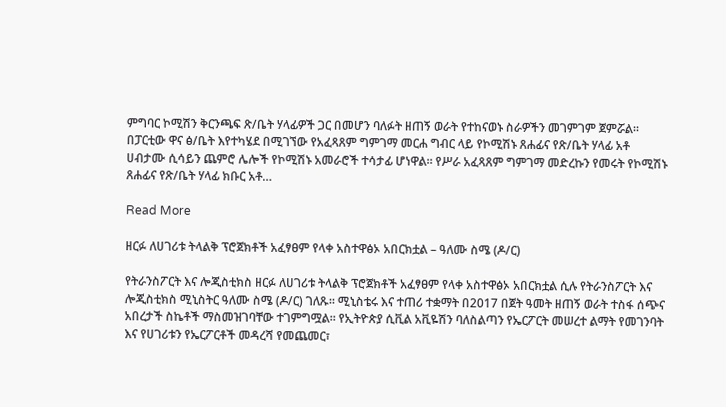ምግባር ኮሚሽን ቅርንጫፍ ጽ/ቤት ሃላፊዎች ጋር በመሆን ባለፉት ዘጠኝ ወራት የተከናወኑ ስራዎችን መገምገም ጀምሯል። በፓርቲው ዋና ፅ/ቤት እየተካሄደ በሚገኘው የአፈጻጸም ግምገማ መርሐ ግብር ላይ የኮሚሽኑ ጸሐፊና የጽ/ቤት ሃላፊ አቶ ሀብታሙ ሲሳይን ጨምሮ ሌሎች የኮሚሽኑ አመራሮች ተሳታፊ ሆነዋል። የሥራ አፈጻጸም ግምገማ መድረኩን የመሩት የኮሚሽኑ ጸሐፊና የጽ/ቤት ሃላፊ ክቡር አቶ…

Read More

ዘርፉ ለሀገሪቱ ትላልቅ ፕሮጀክቶች አፈፃፀም የላቀ አስተዋፅኦ አበርክቷል – ዓለሙ ስሜ (ዶ/ር)

የትራንስፖርት እና ሎጂስቲክስ ዘርፉ ለሀገሪቱ ትላልቅ ፕሮጀክቶች አፈፃፀም የላቀ አስተዋፅኦ አበርክቷል ሲሉ የትራንስፖርት እና ሎጂስቲክስ ሚኒስትር ዓለሙ ስሜ (ዶ/ር) ገለጹ። ሚኒስቴሩ እና ተጠሪ ተቋማት በ2017 በጀት ዓመት ዘጠኝ ወራት ተስፋ ሰጭና አበረታች ስኬቶች ማስመዝገባቸው ተገምግሟል። የኢትዮጵያ ሲቪል አቪዬሽን ባለስልጣን የኤርፖርት መሠረተ ልማት የመገንባት እና የሀገሪቱን የኤርፖርቶች መዳረሻ የመጨመር፣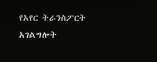የአየር ትራንስፖርት አገልግሎት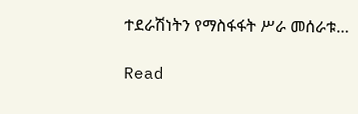ተደራሽነትን የማስፋፋት ሥራ መሰራቱ…

Read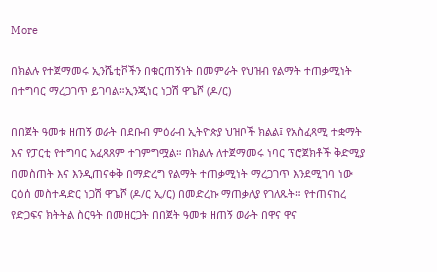More

በክልሉ የተጀማመሩ ኢንሼቲቮችን በቁርጠኝነት በመምራት የህዝብ የልማት ተጠቃሚነት በተግባር ማረጋገጥ ይገባል።ኢንጂነር ነጋሽ ዋጌሾ (ዶ/ር)

በበጀት ዓመቱ ዘጠኝ ወራት በደቡብ ምዕራብ ኢትዮጵያ ህዝቦች ክልል፤ የአስፈጻሚ ተቋማት እና የፓርቲ የተግባር አፈጻጸም ተገምግሟል። በክልሉ ለተጀማመሩ ነባር ፕሮጀክቶች ቅድሚያ በመስጠት እና እንዲጠናቀቅ በማድረግ የልማት ተጠቃሚነት ማረጋገጥ እንደሚገባ ነው ርዕሰ መስተዳድር ነጋሽ ዋጌሾ (ዶ/ር ኢ/ር) በመድረኩ ማጠቃለያ የገለጹት። የተጠናከረ የድጋፍና ክትትል ስርዓት በመዘርጋት በበጀት ዓመቱ ዘጠኝ ወራት በዋና ዋና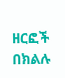ዘርፎች በክልሉ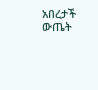አበረታች ውጤት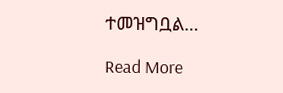ተመዝግቧል…

Read More